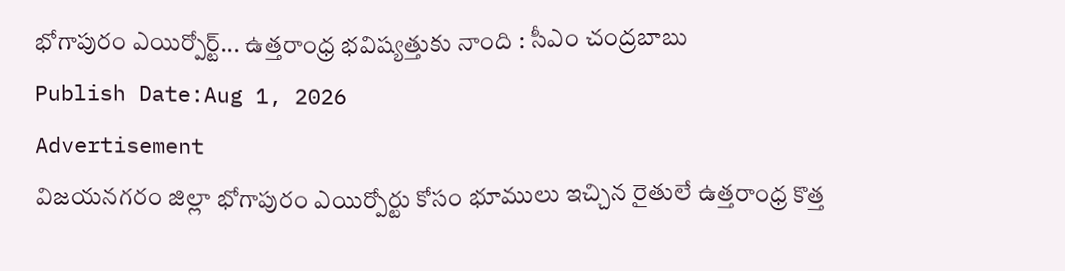భోగాపురం ఎయిర్పోర్ట్... ఉత్తరాంధ్ర భవిష్యత్తుకు నాంది : సీఎం చంద్రబాబు
Publish Date:Aug 1, 2026
Advertisement
విజయనగరం జిల్లా భోగాపురం ఎయిర్పోర్టు కోసం భూములు ఇచ్చిన రైతులే ఉత్తరాంధ్ర కొత్త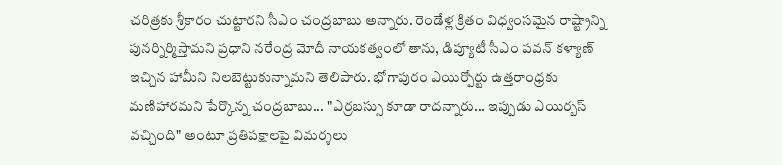చరిత్రకు శ్రీకారం చుట్టారని సీఎం చంద్రబాబు అన్నారు. రెండేళ్ల క్రితం విధ్వంసమైన రాష్ట్రాన్ని పునర్నిర్మిస్తామని ప్రధాని నరేంద్ర మోదీ నాయకత్వంలో తాను, డిప్యూటీ సీఎం పవన్ కళ్యాణ్ ఇచ్చిన హామీని నిలబెట్టుకున్నామని తెలిపారు. భోగాపురం ఎయిర్పోర్టు ఉత్తరాంధ్రకు మణిహారమని పేర్కొన్న చంద్రబాబు... "ఎర్రబస్సు కూడా రాదన్నారు... ఇప్పుడు ఎయిర్బస్ వచ్చింది" అంటూ ప్రతిపక్షాలపై విమర్శలు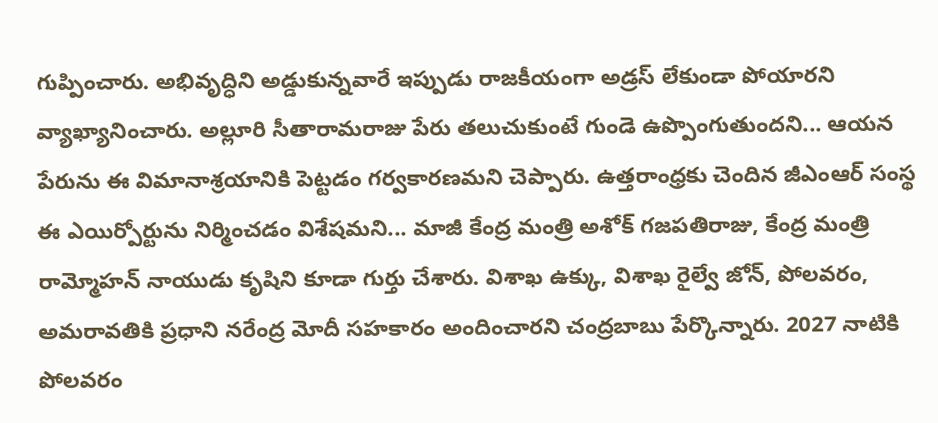గుప్పించారు. అభివృద్ధిని అడ్డుకున్నవారే ఇప్పుడు రాజకీయంగా అడ్రస్ లేకుండా పోయారని వ్యాఖ్యానించారు. అల్లూరి సీతారామరాజు పేరు తలుచుకుంటే గుండె ఉప్పొంగుతుందని... ఆయన పేరును ఈ విమానాశ్రయానికి పెట్టడం గర్వకారణమని చెప్పారు. ఉత్తరాంధ్రకు చెందిన జీఎంఆర్ సంస్థ ఈ ఎయిర్పోర్టును నిర్మించడం విశేషమని... మాజీ కేంద్ర మంత్రి అశోక్ గజపతిరాజు, కేంద్ర మంత్రి రామ్మోహన్ నాయుడు కృషిని కూడా గుర్తు చేశారు. విశాఖ ఉక్కు, విశాఖ రైల్వే జోన్, పోలవరం, అమరావతికి ప్రధాని నరేంద్ర మోదీ సహకారం అందించారని చంద్రబాబు పేర్కొన్నారు. 2027 నాటికి పోలవరం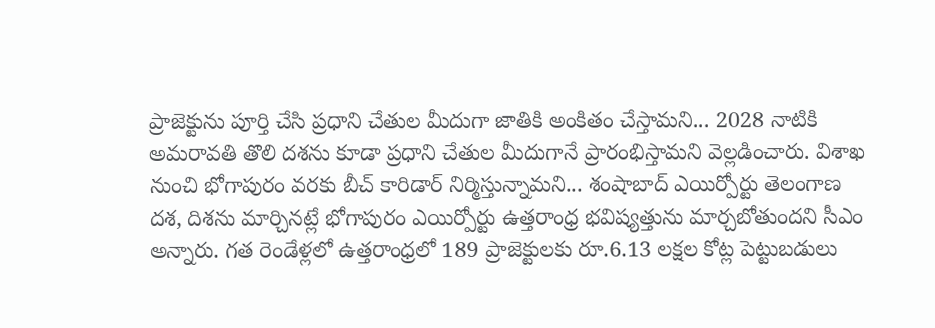ప్రాజెక్టును పూర్తి చేసి ప్రధాని చేతుల మీదుగా జాతికి అంకితం చేస్తామని... 2028 నాటికి అమరావతి తొలి దశను కూడా ప్రధాని చేతుల మీదుగానే ప్రారంభిస్తామని వెల్లడించారు. విశాఖ నుంచి భోగాపురం వరకు బీచ్ కారిడార్ నిర్మిస్తున్నామని... శంషాబాద్ ఎయిర్పోర్టు తెలంగాణ దశ, దిశను మార్చినట్లే భోగాపురం ఎయిర్పోర్టు ఉత్తరాంధ్ర భవిష్యత్తును మార్చబోతుందని సీఎం అన్నారు. గత రెండేళ్లలో ఉత్తరాంధ్రలో 189 ప్రాజెక్టులకు రూ.6.13 లక్షల కోట్ల పెట్టుబడులు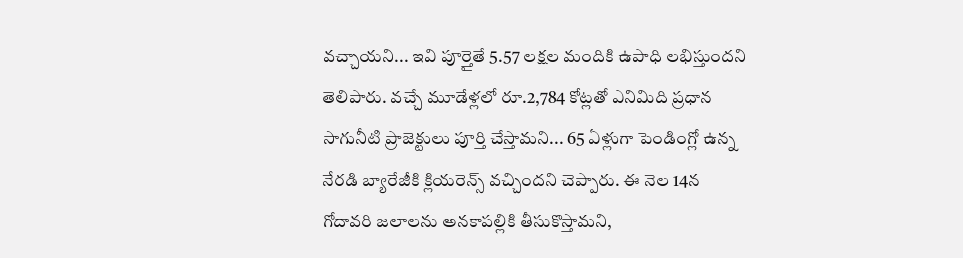వచ్చాయని... ఇవి పూర్తైతే 5.57 లక్షల మందికి ఉపాధి లభిస్తుందని తెలిపారు. వచ్చే మూడేళ్లలో రూ.2,784 కోట్లతో ఎనిమిది ప్రధాన సాగునీటి ప్రాజెక్టులు పూర్తి చేస్తామని... 65 ఏళ్లుగా పెండింగ్లో ఉన్న నేరడి బ్యారేజీకి క్లియరెన్స్ వచ్చిందని చెప్పారు. ఈ నెల 14న గోదావరి జలాలను అనకాపల్లికి తీసుకొస్తామని,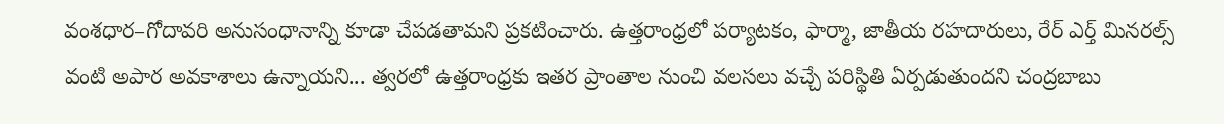వంశధార–గోదావరి అనుసంధానాన్ని కూడా చేపడతామని ప్రకటించారు. ఉత్తరాంధ్రలో పర్యాటకం, ఫార్మా, జాతీయ రహదారులు, రేర్ ఎర్త్ మినరల్స్ వంటి అపార అవకాశాలు ఉన్నాయని... త్వరలో ఉత్తరాంధ్రకు ఇతర ప్రాంతాల నుంచి వలసలు వచ్చే పరిస్థితి ఏర్పడుతుందని చంద్రబాబు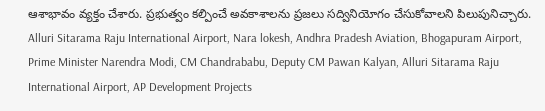ఆశాభావం వ్యక్తం చేశారు. ప్రభుత్వం కల్పించే అవకాశాలను ప్రజలు సద్వినియోగం చేసుకోవాలని పిలుపునిచ్చారు. Alluri Sitarama Raju International Airport, Nara lokesh, Andhra Pradesh Aviation, Bhogapuram Airport, Prime Minister Narendra Modi, CM Chandrababu, Deputy CM Pawan Kalyan, Alluri Sitarama Raju International Airport, AP Development Projects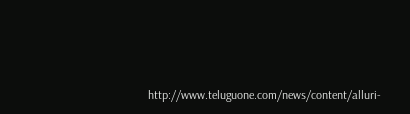http://www.teluguone.com/news/content/alluri-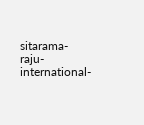sitarama-raju-international-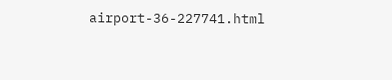airport-36-227741.html